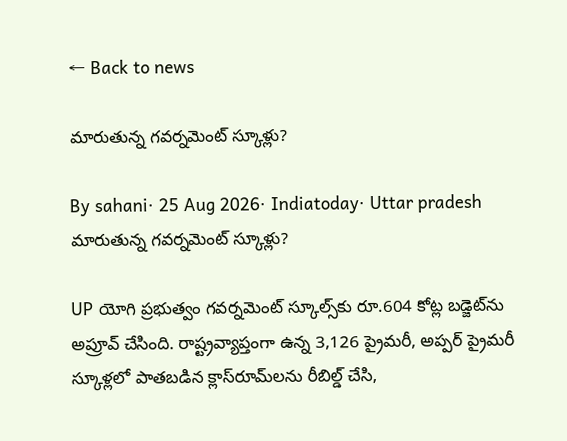← Back to news

మారుతున్న గవర్నమెంట్ స్కూళ్లు?

By sahani· 25 Aug 2026· Indiatoday· Uttar pradesh
మారుతున్న గవర్నమెంట్ స్కూళ్లు?

UP యోగి ప్రభుత్వం గవర్నమెంట్ స్కూల్స్‌కు రూ.604 కోట్ల బడ్జెట్‌ను అప్రూవ్ చేసింది. రాష్ట్రవ్యాప్తంగా ఉన్న 3,126 ప్రైమరీ, అప్పర్ ప్రైమరీ స్కూళ్లలో పాతబడిన క్లాస్‌రూమ్‌లను రీబిల్డ్ చేసి,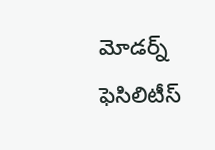మోడర్న్ ఫెసిలిటీస్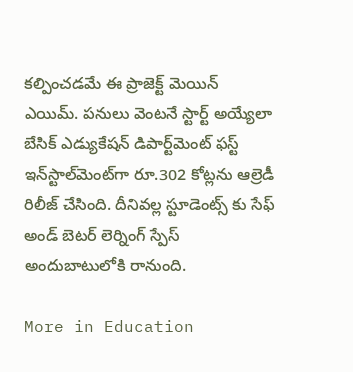కల్పించడమే ఈ ప్రాజెక్ట్ మెయిన్ ఎయిమ్. పనులు వెంటనే స్టార్ట్ అయ్యేలా బేసిక్ ఎడ్యుకేషన్ డిపార్ట్‌మెంట్ ఫస్ట్ ఇన్‌స్టాల్‌మెంట్‌గా రూ.302 కోట్లను ఆల్రెడీ రిలీజ్ చేసింది. దీనివల్ల స్టూడెంట్స్ కు సేఫ్ అండ్ బెటర్ లెర్నింగ్ స్పేస్ అందుబాటులోకి రానుంది.

More in Education